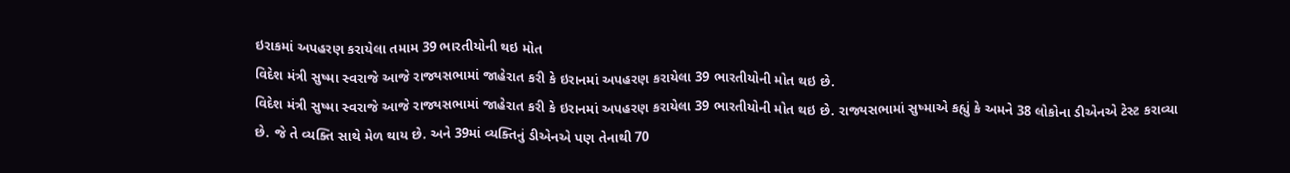ઇરાકમાં અપહરણ કરાયેલા તમામ 39 ભારતીયોની થઇ મોત
વિદેશ મંત્રી સુષ્મા સ્વરાજે આજે રાજ્યસભામાં જાહેરાત કરી કે ઇરાનમાં અપહરણ કરાયેલા 39 ભારતીયોની મોત થઇ છે.
વિદેશ મંત્રી સુષ્મા સ્વરાજે આજે રાજ્યસભામાં જાહેરાત કરી કે ઇરાનમાં અપહરણ કરાયેલા 39 ભારતીયોની મોત થઇ છે. રાજ્યસભામાં સુષ્માએ કહ્યું કે અમને 38 લોકોના ડીએનએ ટેસ્ટ કરાવ્યા છે. જે તે વ્યક્તિ સાથે મેળ થાય છે. અને 39માં વ્યક્તિનું ડીએનએ પણ તેનાથી 70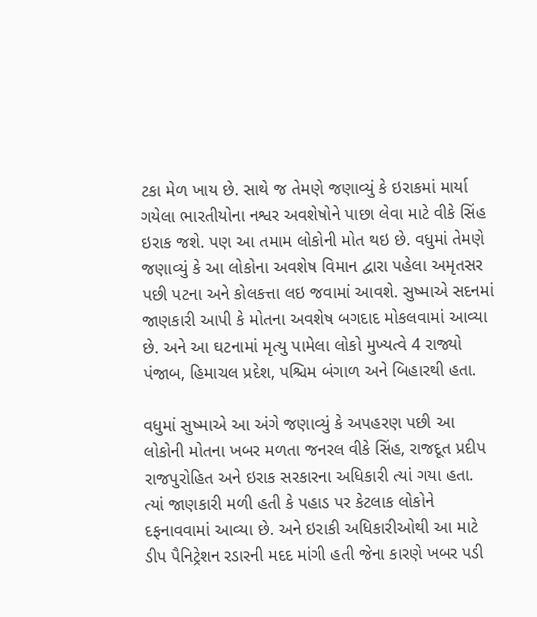ટકા મેળ ખાય છે. સાથે જ તેમણે જણાવ્યું કે ઇરાકમાં માર્યા ગયેલા ભારતીયોના નશ્વર અવશેષોને પાછા લેવા માટે વીકે સિંહ ઇરાક જશે. પણ આ તમામ લોકોની મોત થઇ છે. વધુમાં તેમણે જણાવ્યું કે આ લોકોના અવશેષ વિમાન દ્વારા પહેલા અમૃતસર પછી પટના અને કોલકત્તા લઇ જવામાં આવશે. સુષ્માએ સદનમાં જાણકારી આપી કે મોતના અવશેષ બગદાદ મોકલવામાં આવ્યા છે. અને આ ઘટનામાં મૃત્યુ પામેલા લોકો મુખ્યત્વે 4 રાજ્યો પંજાબ, હિમાચલ પ્રદેશ, પશ્ચિમ બંગાળ અને બિહારથી હતા.

વધુમાં સુષ્માએ આ અંગે જણાવ્યું કે અપહરણ પછી આ લોકોની મોતના ખબર મળતા જનરલ વીકે સિંહ, રાજદૂત પ્રદીપ રાજપુરોહિત અને ઇરાક સરકારના અધિકારી ત્યાં ગયા હતા. ત્યાં જાણકારી મળી હતી કે પહાડ પર કેટલાક લોકોને દફનાવવામાં આવ્યા છે. અને ઇરાકી અધિકારીઓથી આ માટે ડીપ પૈનિટ્રેશન રડારની મદદ માંગી હતી જેના કારણે ખબર પડી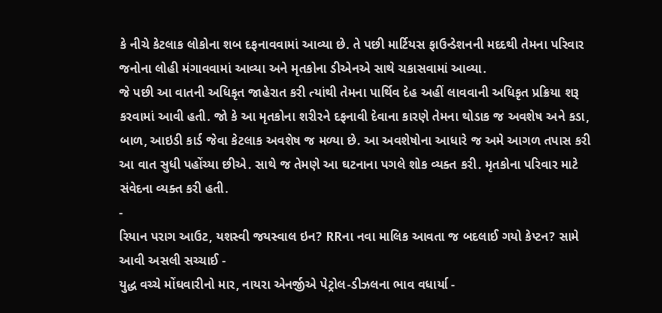કે નીચે કેટલાક લોકોના શબ દફનાવવામાં આવ્યા છે. તે પછી માર્ટિયસ ફાઉન્ડેશનની મદદથી તેમના પરિવાર જનોના લોહી મંગાવવામાં આવ્યા અને મૃતકોના ડીએનએ સાથે ચકાસવામાં આવ્યા.
જે પછી આ વાતની અધિકૃત જાહેરાત કરી ત્યાંથી તેમના પાર્થિવ દેહ અહીં લાવવાની અધિકૃત પ્રક્રિયા શરૂ કરવામાં આવી હતી. જો કે આ મૃતકોના શરીરને દફનાવી દેવાના કારણે તેમના થોડાક જ અવશેષ અને કડા, બાળ, આઇડી કાર્ડ જેવા કેટલાક અવશેષ જ મળ્યા છે. આ અવશેષોના આધારે જ અમે આગળ તપાસ કરી આ વાત સુધી પહોંચ્યા છીએ. સાથે જ તેમણે આ ઘટનાના પગલે શોક વ્યક્ત કરી. મૃતકોના પરિવાર માટે સંવેદના વ્યક્ત કરી હતી.
-
રિયાન પરાગ આઉટ, યશસ્વી જયસ્વાલ ઇન? RRના નવા માલિક આવતા જ બદલાઈ ગયો કેપ્ટન? સામે આવી અસલી સચ્ચાઈ -
યુદ્ધ વચ્ચે મોંઘવારીનો માર, નાયરા એનર્જીએ પેટ્રોલ-ડીઝલના ભાવ વધાર્યા -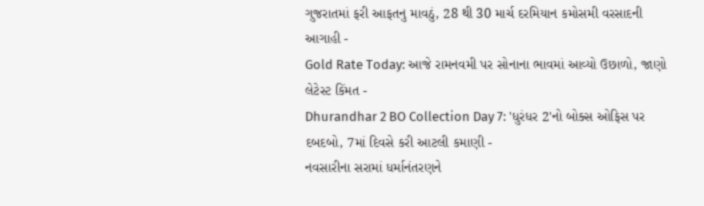ગુજરાતમાં ફરી આફતનુ માવઠું, 28 થી 30 માર્ચ દરમિયાન કમોસમી વરસાદની આગાહી -
Gold Rate Today: આજે રામનવમી પર સોનાના ભાવમાં આવ્યો ઉછાળો, જાણો લેટેસ્ટ કિંમત -
Dhurandhar 2 BO Collection Day 7: 'ધુરંધર 2'નો બોક્સ ઓફિસ પર દબદબો, 7માં દિવસે કરી આટલી કમાણી -
નવસારીના સરામાં ધર્માનંતરણને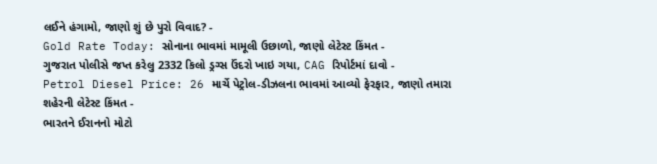લઈને હંગામો, જાણો શું છે પુરો વિવાદ? -
Gold Rate Today: સોનાના ભાવમાં મામૂલી ઉછાળો, જાણો લેટેસ્ટ કિંમત -
ગુજરાત પોલીસે જપ્ત કરેલુ 2332 કિલો ડ્રગ્સ ઉંદરો ખાઇ ગયા, CAG રિપોર્ટમાં દાવો -
Petrol Diesel Price: 26 માર્ચે પેટ્રોલ-ડીઝલના ભાવમાં આવ્યો ફેરફાર, જાણો તમારા શહેરની લેટેસ્ટ કિંમત -
ભારતને ઈરાનનો મોટો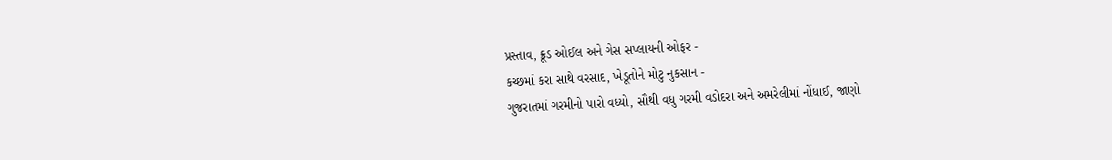પ્રસ્તાવ, ક્રૂડ ઓઈલ અને ગેસ સપ્લાયની ઓફર -
કચ્છમાં કરા સાથે વરસાદ, ખેડૂતોને મોટુ નુકસાન -
ગુજરાતમાં ગરમીનો પારો વધ્યો, સૌથી વધુ ગરમી વડોદરા અને અમરેલીમાં નોંધાઈ, જાણો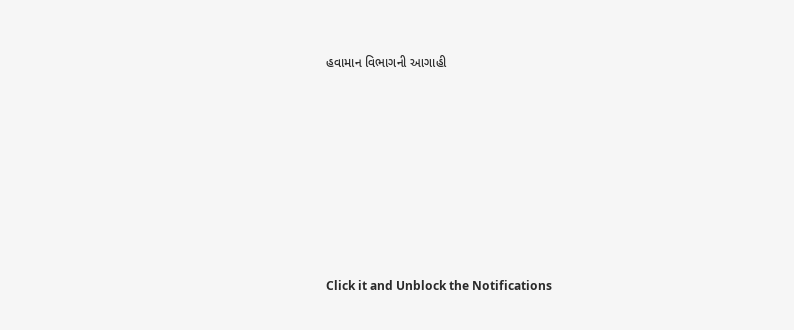હવામાન વિભાગની આગાહી








Click it and Unblock the Notifications